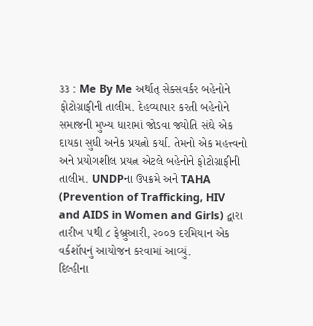૩૩ : Me By Me અર્થાત્ સેક્સવર્કર બહેનોને ફોટોગ્રાફીની તાલીમ. દેહવ્યાપાર કરતી બહેનોને સમાજની મુખ્ય ધારામાં જોડવા જ્યોતિ સંઘે એક દાયકા સુધી અનેક પ્રયત્નો કર્યા. તેમનો એક મહત્ત્વનો અને પ્રયોગશીલ પ્રયત્ન એટલે બહેનોને ફોટોગ્રાફીની તાલીમ. UNDPના ઉપક્રમે અને TAHA (Prevention of Trafficking, HIV and AIDS in Women and Girls) દ્વારા તારીખ ૫થી ૮ ફેબ્રુઆરી, ૨૦૦૭ દરમિયાન એક વર્કશૉપનું આયોજન કરવામાં આવ્યું.
દિલ્હીના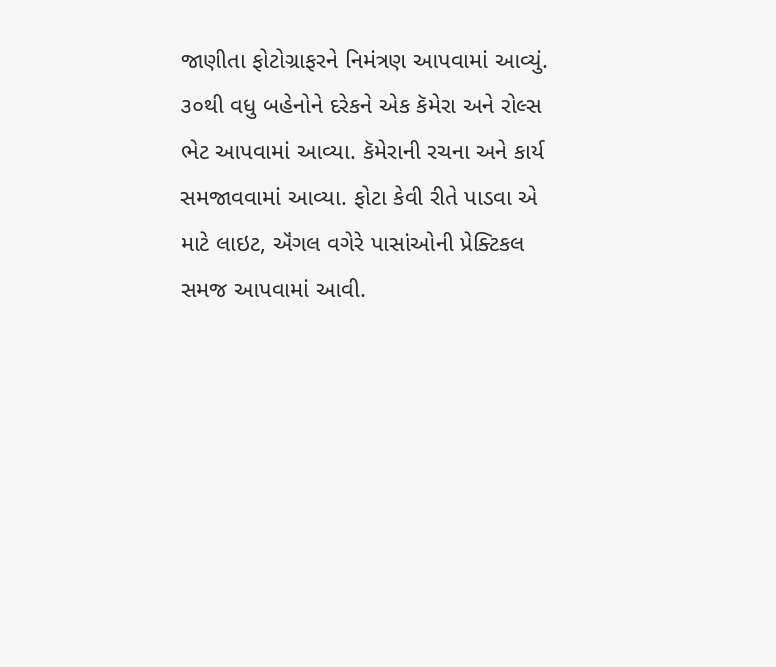જાણીતા ફોટોગ્રાફરને નિમંત્રણ આપવામાં આવ્યું. ૩૦થી વધુ બહેનોને દરેકને એક કૅમેરા અને રોલ્સ ભેટ આપવામાં આવ્યા. કૅમેરાની રચના અને કાર્ય સમજાવવામાં આવ્યા. ફોટા કેવી રીતે પાડવા એ માટે લાઇટ, ઍંગલ વગેરે પાસાંઓની પ્રેક્ટિકલ સમજ આપવામાં આવી.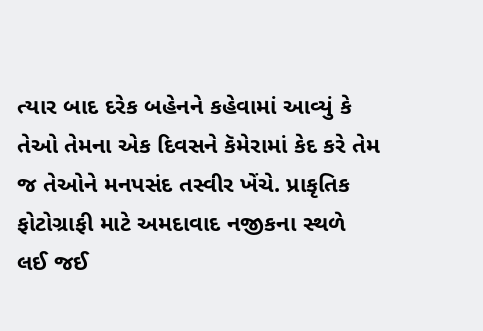ત્યાર બાદ દરેક બહેનને કહેવામાં આવ્યું કે તેઓ તેમના એક દિવસને કૅમેરામાં કેદ કરે તેમ જ તેઓને મનપસંદ તસ્વીર ખેંચે. પ્રાકૃતિક ફોટોગ્રાફી માટે અમદાવાદ નજીકના સ્થળે લઈ જઈ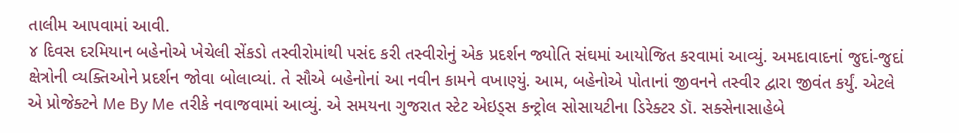તાલીમ આપવામાં આવી.
૪ દિવસ દરમિયાન બહેનોએ ખેચેલી સેંકડો તસ્વીરોમાંથી પસંદ કરી તસ્વીરોનું એક પ્રદર્શન જ્યોતિ સંઘમાં આયોજિત કરવામાં આવ્યું. અમદાવાદનાં જુદાં-જુદાં ક્ષેત્રોની વ્યક્તિઓને પ્રદર્શન જોવા બોલાવ્યાં. તે સૌએ બહેનોનાં આ નવીન કામને વખાણ્યું. આમ, બહેનોએ પોતાનાં જીવનને તસ્વીર દ્વારા જીવંત કર્યું. એટલે એ પ્રોજેક્ટને Me By Me તરીકે નવાજવામાં આવ્યું. એ સમયના ગુજરાત સ્ટેટ એઇડ્સ કન્ટ્રોલ સોસાયટીના ડિરેક્ટર ડૉ. સક્સેનાસાહેબે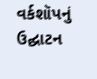વર્કશૉપનું ઉદ્ઘાટન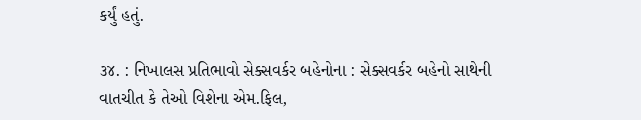કર્યું હતું.

૩૪. : નિખાલસ પ્રતિભાવો સેક્સવર્કર બહેનોના : સેક્સવર્કર બહેનો સાથેની વાતચીત કે તેઓ વિશેના એમ.ફિલ,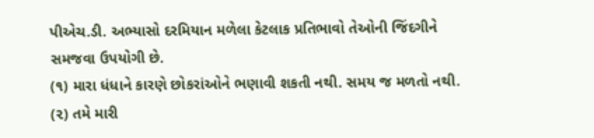પીએચ.ડી. અભ્યાસો દરમિયાન મળેલા કેટલાક પ્રતિભાવો તેઓની જિંદગીને સમજવા ઉપયોગી છે.
(૧) મારા ધંધાને કારણે છોકરાંઓને ભણાવી શકતી નથી. સમય જ મળતો નથી.
(૨) તમે મારી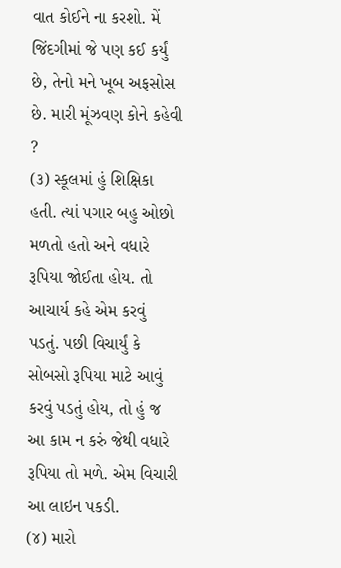વાત કોઈને ના કરશો. મેં જિંદગીમાં જે પણ કઈ કર્યું છે, તેનો મને ખૂબ અફસોસ છે. મારી મૂંઝવણ કોને કહેવી ?
(૩) સ્કૂલમાં હું શિક્ષિકા હતી. ત્યાં પગાર બહુ ઓછો મળતો હતો અને વધારે રૂપિયા જોઈતા હોય. તો આચાર્ય કહે એમ કરવું પડતું. પછી વિચાર્યું કે સોબસો રૂપિયા માટે આવું કરવું પડતું હોય, તો હું જ આ કામ ન કરું જેથી વધારે રૂપિયા તો મળે. એમ વિચારી આ લાઇન પકડી.
(૪) મારો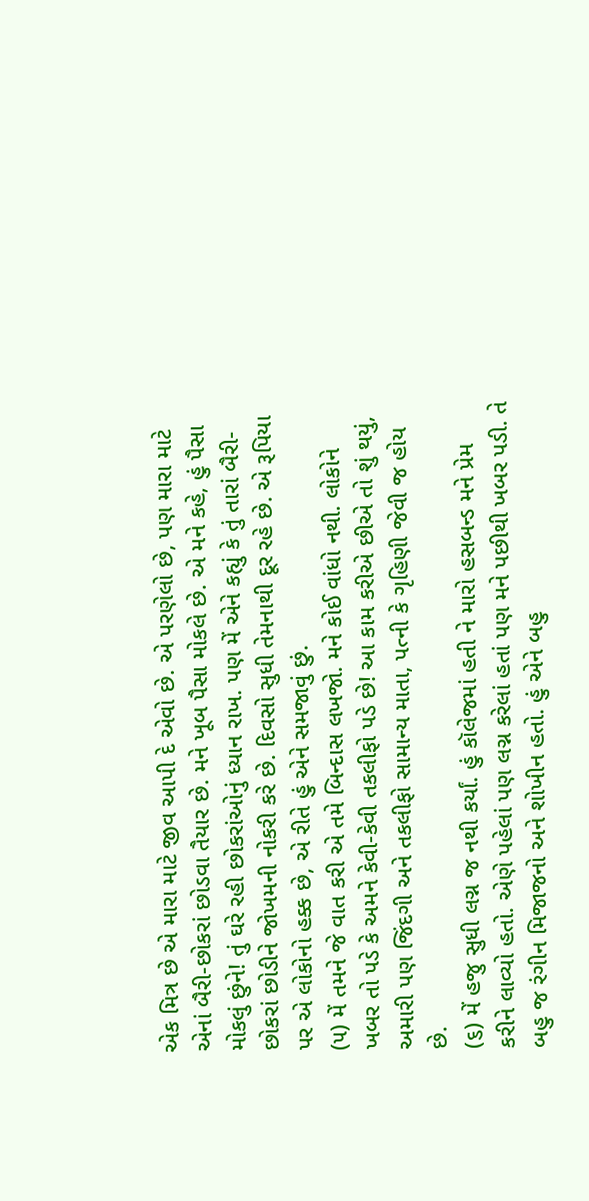એક મિત્ર છે એ મારા માટે જીવ આપી દે એવો છે. એ પરણેલો છે, પણ મારા માટે એનાં બૈરી-છોકરાં છોડવા તૈયાર છે. મને ખૂબ પૈસા મોકલે છે. એ મને કહે, હું પૈસા મોકલું છુંને! તું ઘરે રહી છોકરાંઓનું ધ્યાન રાખ. પણ મેં એને કહ્યું કે તું તારાં બૈરી-છોકરાં છોડીને જોખમની નોકરી કરે છે. દિવસો સુધી તેમનાથી દૂર રહે છે. એ રૂપિયા પર એ લોકોનો હક્ક છે, એ રીતે હું એને સમજાવું છું.
(૫) મેં તમને જે વાત કરી એ તમે બિન્દાસ લખજો. મને કોઈ વાંધો નથી. લોકોને ખબર તો પડે કે અમને કેવી-કેવી તકલીફો પડે છે! આ કામ કરીએ છીએ તો શું થયું, અમારી પણ જિંદગી અને તકલીફો સામાન્ય માતા, પત્ની કે ગૃહિણી જેવી જ હોય છે.
(૬) મેં હજુ સુધી લગ્ન જ નથી કર્યાં. હું કૉલેજમાં હતી ને મારો હસબન્ડ મને પ્રેમ કરીને લાવ્યો હતો. એણે પહેલાં પણ લગ્ન કરેલાં હતાં પણ મને પછીથી ખબર પડી. તે બહુ જ રંગીન મિજાજનો અને શોખીન હતો. હું એને બહુ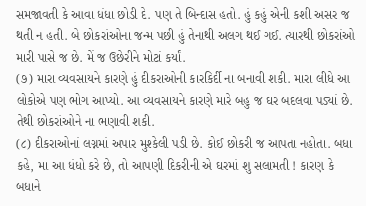સમજાવતી કે આવા ધંધા છોડી દે. પણ તે બિન્દાસ હતો. હું કહું એની કશી અસર જ થતી ન હતી. બે છોકરાંઓના જન્મ પછી હું તેનાથી અલગ થઈ ગઈ. ત્યારથી છોકરાંઓ મારી પાસે જ છે. મેં જ ઉછેરીને મોટાં કર્યાં.
(૭) મારા વ્યવસાયને કારણે હું દીકરાઓની કારકિર્દી ના બનાવી શકી. મારા લીધે આ લોકોએ પણ ભોગ આપ્યો. આ વ્યવસાયને કારણે મારે બહુ જ ઘર બદલવા પડ્યાં છે. તેથી છોકરાંઓને ના ભણાવી શકી.
(૮) દીકરાઓનાં લગ્નમાં અપાર મુશ્કેલી પડી છે. કોઈ છોકરી જ આપતા નહોતા. બધા કહે, મા આ ધંધો કરે છે, તો આપણી દિકરીની એ ઘરમાં શુ સલામતી ! કારણ કે બધાને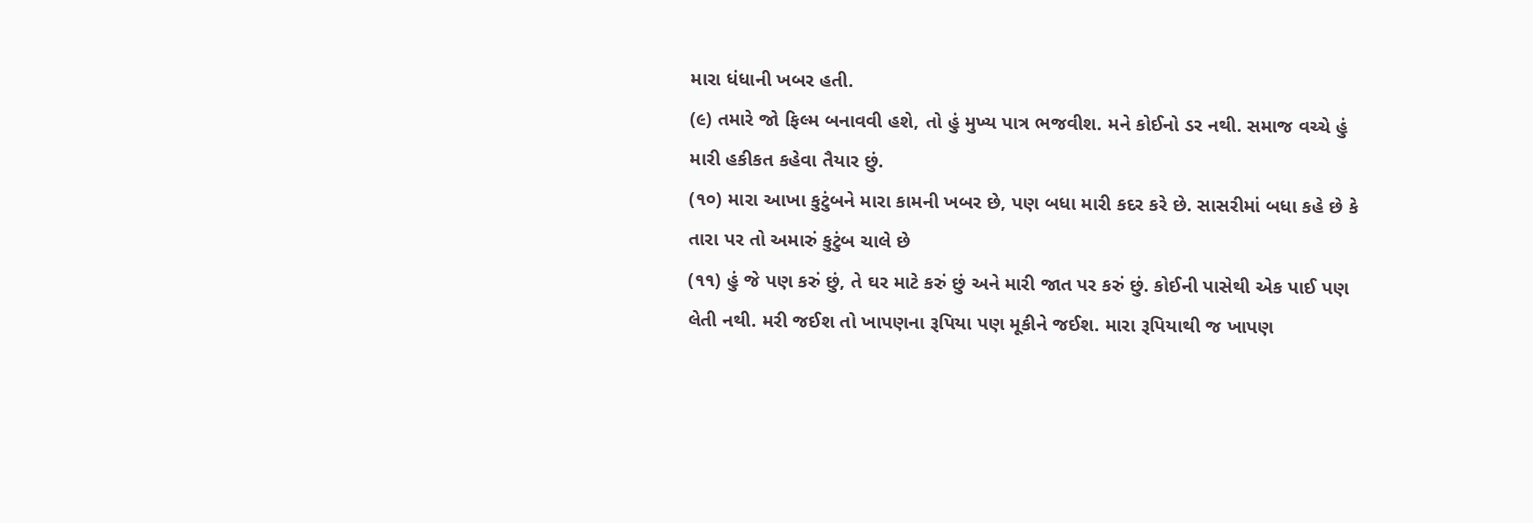મારા ધંધાની ખબર હતી.
(૯) તમારે જો ફિલ્મ બનાવવી હશે, તો હું મુખ્ય પાત્ર ભજવીશ. મને કોઈનો ડર નથી. સમાજ વચ્ચે હું મારી હકીકત કહેવા તૈયાર છું.
(૧૦) મારા આખા કુટુંબને મારા કામની ખબર છે, પણ બધા મારી કદર કરે છે. સાસરીમાં બધા કહે છે કે તારા પર તો અમારું કુટુંબ ચાલે છે
(૧૧) હું જે પણ કરું છું, તે ઘર માટે કરું છું અને મારી જાત પર કરું છું. કોઈની પાસેથી એક પાઈ પણ લેતી નથી. મરી જઈશ તો ખાપણના રૂપિયા પણ મૂકીને જઈશ. મારા રૂપિયાથી જ ખાપણ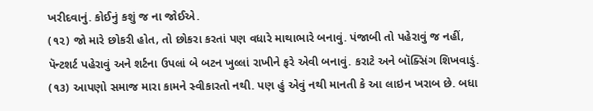ખરીદવાનું. કોઈનું કશું જ ના જોઈએ.
(૧૨) જો મારે છોકરી હોત, તો છોકરા કરતાં પણ વધારે માથાભારે બનાવું. પંજાબી તો પહેરાવું જ નહીં, પૅન્ટશર્ટ પહેરાવું અને શર્ટના ઉપલાં બે બટન ખુલ્લાં રાખીને ફરે એવી બનાવું. કરાટે અને બૉક્સિંગ શિખવાડું.
(૧૩) આપણો સમાજ મારા કામને સ્વીકારતો નથી. પણ હું એવું નથી માનતી કે આ લાઇન ખરાબ છે. બધા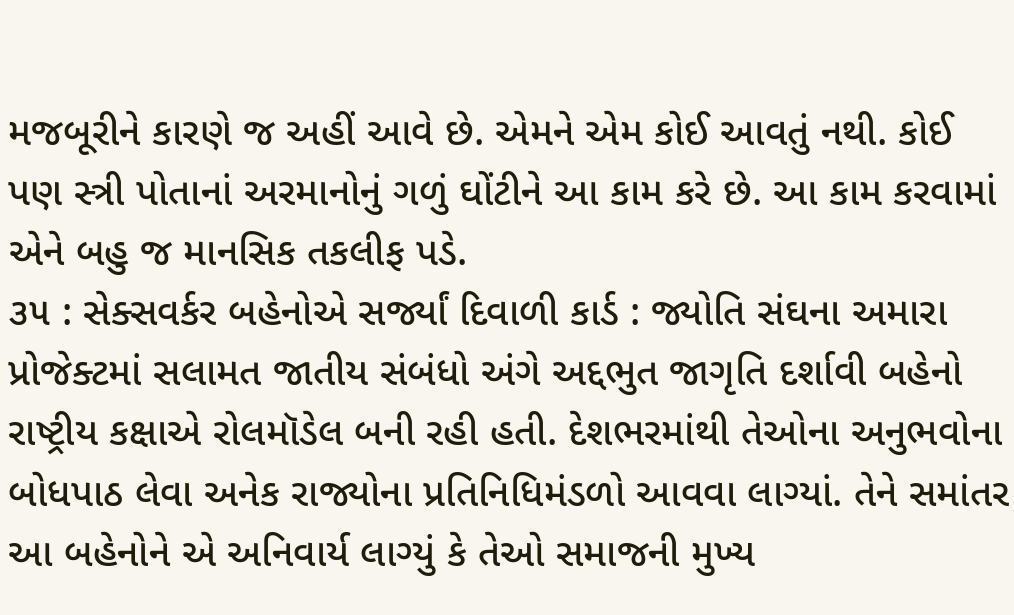મજબૂરીને કારણે જ અહીં આવે છે. એમને એમ કોઈ આવતું નથી. કોઈ પણ સ્ત્રી પોતાનાં અરમાનોનું ગળું ઘોંટીને આ કામ કરે છે. આ કામ કરવામાં એને બહુ જ માનસિક તકલીફ પડે.
૩૫ : સેક્સવર્કર બહેનોએ સર્જ્યાં દિવાળી કાર્ડ : જ્યોતિ સંઘના અમારા પ્રોજેક્ટમાં સલામત જાતીય સંબંધો અંગે અદ્દભુત જાગૃતિ દર્શાવી બહેનો રાષ્ટ્રીય કક્ષાએ રોલમૉડેલ બની રહી હતી. દેશભરમાંથી તેઓના અનુભવોના બોધપાઠ લેવા અનેક રાજ્યોના પ્રતિનિધિમંડળો આવવા લાગ્યાં. તેને સમાંતર આ બહેનોને એ અનિવાર્ય લાગ્યું કે તેઓ સમાજની મુખ્ય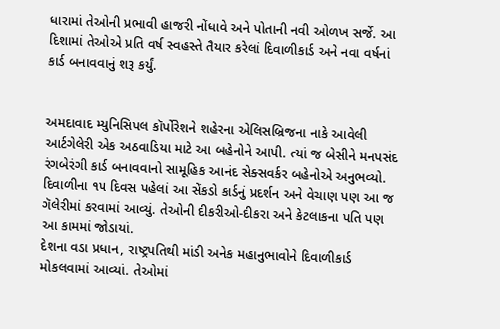ધારામાં તેઓની પ્રભાવી હાજરી નોંધાવે અને પોતાની નવી ઓળખ સર્જે. આ દિશામાં તેઓએ પ્રતિ વર્ષ સ્વહસ્તે તૈયાર કરેલાં દિવાળીકાર્ડ અને નવા વર્ષનાં કાર્ડ બનાવવાનું શરૂ કર્યું.


અમદાવાદ મ્યુનિસિપલ કૉર્પોરેશને શહેરના એલિસબ્રિજના નાકે આવેલી આર્ટગેલેરી એક અઠવાડિયા માટે આ બહેનોને આપી. ત્યાં જ બેસીને મનપસંદ રંગબેરંગી કાર્ડ બનાવવાનો સામૂહિક આનંદ સેક્સવર્કર બહેનોએ અનુભવ્યો. દિવાળીના ૧૫ દિવસ પહેલાં આ સેંકડો કાર્ડનું પ્રદર્શન અને વેચાણ પણ આ જ ગૅલેરીમાં કરવામાં આવ્યું. તેઓની દીકરીઓ-દીકરા અને કેટલાકના પતિ પણ આ કામમાં જોડાયાં.
દેશના વડા પ્રધાન, રાષ્ટ્રપતિથી માંડી અનેક મહાનુભાવોને દિવાળીકાર્ડ મોકલવામાં આવ્યાં. તેઓમાં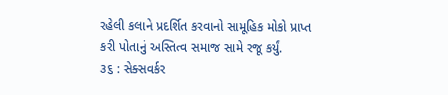રહેલી કલાને પ્રદર્શિત કરવાનો સામૂહિક મોકો પ્રાપ્ત કરી પોતાનું અસ્તિત્વ સમાજ સામે રજૂ કર્યું.
૩૬ : સેક્સવર્કર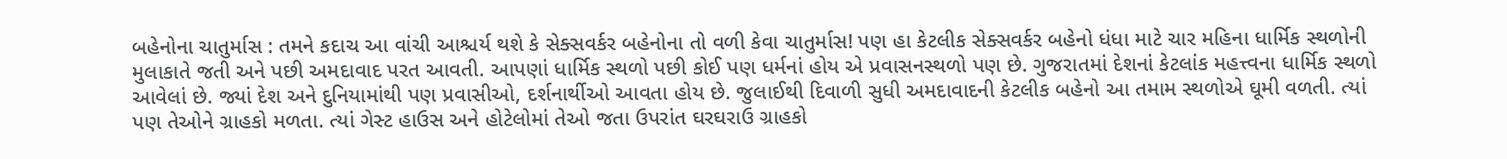બહેનોના ચાતુર્માસ : તમને કદાચ આ વાંચી આશ્ચર્ય થશે કે સેક્સવર્કર બહેનોના તો વળી કેવા ચાતુર્માસ! પણ હા કેટલીક સેક્સવર્કર બહેનો ધંધા માટે ચાર મહિના ધાર્મિક સ્થળોની મુલાકાતે જતી અને પછી અમદાવાદ પરત આવતી. આપણાં ધાર્મિક સ્થળો પછી કોઈ પણ ધર્મનાં હોય એ પ્રવાસનસ્થળો પણ છે. ગુજરાતમાં દેશનાં કેટલાંક મહત્ત્વના ધાર્મિક સ્થળો આવેલાં છે. જ્યાં દેશ અને દુનિયામાંથી પણ પ્રવાસીઓ, દર્શનાર્થીઓ આવતા હોય છે. જુલાઈથી દિવાળી સુધી અમદાવાદની કેટલીક બહેનો આ તમામ સ્થળોએ ઘૂમી વળતી. ત્યાં પણ તેઓને ગ્રાહકો મળતા. ત્યાં ગેસ્ટ હાઉસ અને હોટેલોમાં તેઓ જતા ઉપરાંત ઘરઘરાઉ ગ્રાહકો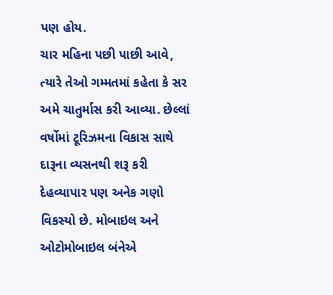પણ હોય.
ચાર મહિના પછી પાછી આવે, ત્યારે તેઓ ગમ્મતમાં કહેતા કે સર અમે ચાતુર્માસ કરી આવ્યા. છેલ્લાં વર્ષોમાં ટૂરિઝમના વિકાસ સાથે દારૂના વ્યસનથી શરૂ કરી દેહવ્યાપાર પણ અનેક ગણો વિકસ્યો છે. મોબાઇલ અને ઓટોમોબાઇલ બંનેએ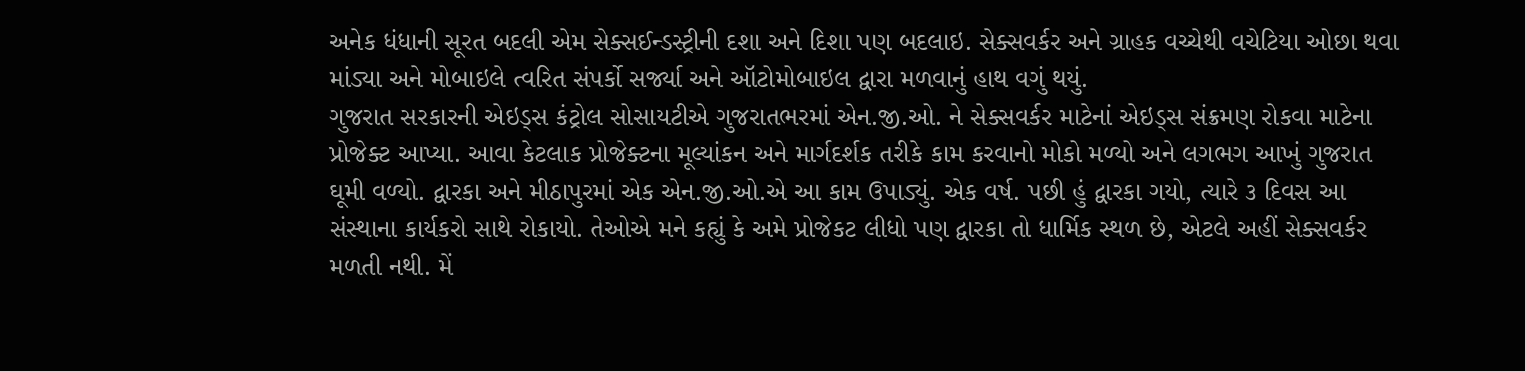અનેક ધંધાની સૂરત બદલી એમ સેક્સઈન્ડસ્ટ્રીની દશા અને દિશા પણ બદલાઇ. સેક્સવર્કર અને ગ્રાહક વચ્ચેથી વચેટિયા ઓછા થવા માંડ્યા અને મોબાઇલે ત્વરિત સંપર્કો સર્જ્યા અને ઑટોમોબાઇલ દ્વારા મળવાનું હાથ વગું થયું.
ગુજરાત સરકારની એઇડ્સ કંટ્રોલ સોસાયટીએ ગુજરાતભરમાં એન.જી.ઓ. ને સેક્સવર્કર માટેનાં એઇડ્સ સંક્રમણ રોકવા માટેના પ્રોજેક્ટ આપ્યા. આવા કેટલાક પ્રોજેક્ટના મૂલ્યાંકન અને માર્ગદર્શક તરીકે કામ કરવાનો મોકો મળ્યો અને લગભગ આખું ગુજરાત ઘૂમી વળ્યો. દ્વારકા અને મીઠાપુરમાં એક એન.જી.ઓ.એ આ કામ ઉપાડ્યું. એક વર્ષ. પછી હું દ્વારકા ગયો, ત્યારે ૩ દિવસ આ સંસ્થાના કાર્યકરો સાથે રોકાયો. તેઓએ મને કહ્યું કે અમે પ્રોજેકટ લીધો પણ દ્વારકા તો ધાર્મિક સ્થળ છે, એટલે અહીં સેક્સવર્કર મળતી નથી. મેં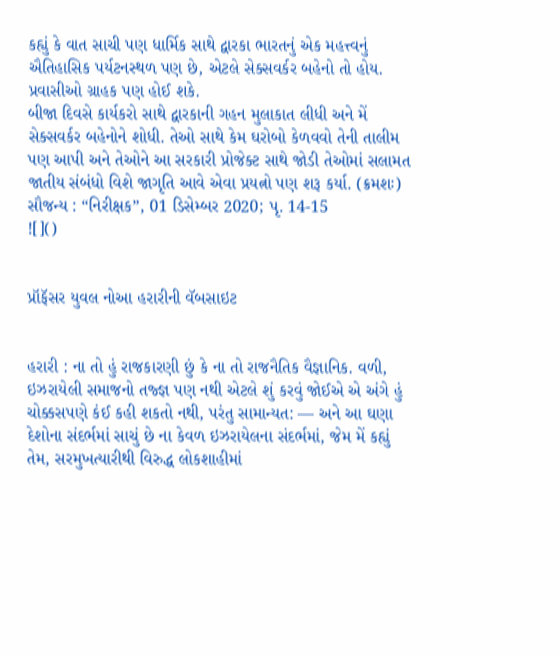કહ્યું કે વાત સાચી પણ ધાર્મિક સાથે દ્વારકા ભારતનું એક મહત્ત્વનું ઐતિહાસિક પર્યટનસ્થળ પણ છે, એટલે સેક્સવર્કર બહેનો તો હોય. પ્રવાસીઓ ગ્રાહક પણ હોઈ શકે.
બીજા દિવસે કાર્યકરો સાથે દ્વારકાની ગહન મુલાકાત લીધી અને મેં સેક્સવર્કર બહેનોને શોધી. તેઓ સાથે કેમ ઘરોબો કેળવવો તેની તાલીમ પણ આપી અને તેઓને આ સરકારી પ્રોજેક્ટ સાથે જોડી તેઓમાં સલામત જાતીય સંબંધો વિશે જાગૃતિ આવે એવા પ્રયત્નો પણ શરૂ કર્યા. (ક્રમશઃ)
સૌજન્ય : “નિરીક્ષક”, 01 ડિસેમ્બર 2020; પૃ. 14-15
![]()


પ્રૉફૅસર યુવલ નોઆ હરારીની વૅબસાઇટ


હરારી : ના તો હું રાજકારણી છું કે ના તો રાજનૈતિક વૈજ્ઞાનિક. વળી, ઇઝરાયેલી સમાજનો તજ્જ્ઞ પણ નથી એટલે શું કરવું જોઈએ એ અંગે હું ચોક્કસપણે કંઈ કહી શકતો નથી, પરંતુ સામાન્યત: — અને આ ઘણા દેશોના સંદર્ભમાં સાચું છે ના કેવળ ઇઝરાયેલના સંદર્ભમાં, જેમ મેં કહ્યું તેમ, સરમુખત્યારીથી વિરુદ્ધ લોકશાહીમાં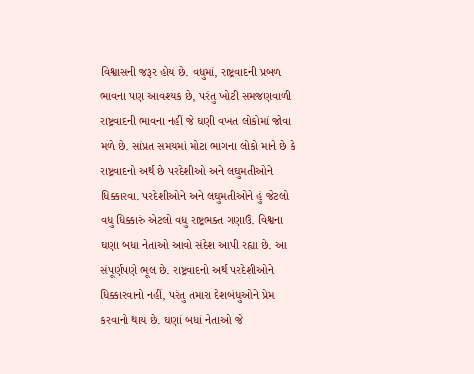વિશ્વાસની જરૂર હોય છે. વધુમાં, રાષ્ટ્રવાદની પ્રબળ ભાવના પણ આવશ્યક છે, પરંતુ ખોટી સમજણવાળી રાષ્ટ્રવાદની ભાવના નહીં જે ઘણી વખત લોકોમાં જોવા મળે છે. સાંપ્રત સમયમાં મોટા ભાગના લોકો માને છે કે રાષ્ટ્રવાદનો અર્થ છે પરદેશીઓ અને લઘુમતીઓને ધિક્કારવા. પરદેશીઓને અને લઘુમતીઓને હું જેટલો વધુ ધિક્કારું એટલો વધુ રાષ્ટ્રભક્ત ગણાઉં. વિશ્વના ઘણા બધા નેતાઓ આવો સંદેશ આપી રહ્યા છે. આ સંપૂર્ણપણે ભૂલ છે. રાષ્ટ્રવાદનો અર્થ પરદેશીઓને ધિક્કારવાનો નહીં, પરંતુ તમારા દેશબંધુઓને પ્રેમ કરવાનો થાય છે. ઘણાં બધાં નેતાઓ જે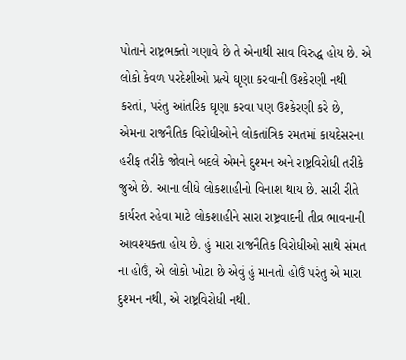પોતાને રાષ્ટ્રભક્તો ગણાવે છે તે એનાથી સાવ વિરુદ્ધ હોય છે. એ લોકો કેવળ પરદેશીઓ પ્રત્યે ઘૃણા કરવાની ઉશ્કેરણી નથી કરતાં, પરંતુ આંતરિક ઘૃણા કરવા પણ ઉશ્કેરણી કરે છે, એમના રાજનૈતિક વિરોધીઓને લોકતાંત્રિક રમતમાં કાયદેસરના હરીફ તરીકે જોવાને બદલે એમને દુશ્મન અને રાષ્ટ્રવિરોધી તરીકે જુએ છે. આના લીધે લોકશાહીનો વિનાશ થાય છે. સારી રીતે કાર્યરત રહેવા માટે લોકશાહીને સારા રાષ્ટ્રવાદની તીવ્ર ભાવનાની આવશ્યક્તા હોય છે. હું મારા રાજનૈતિક વિરોધીઓ સાથે સંમત ના હોઉં, એ લોકો ખોટા છે એવું હું માનતો હોઉં પરંતુ એ મારા દુશ્મન નથી, એ રાષ્ટ્રવિરોધી નથી.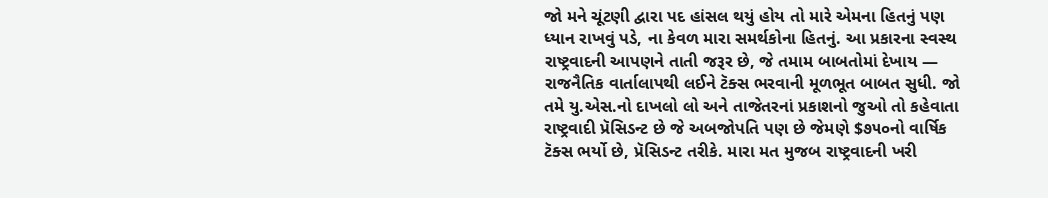જો મને ચૂંટણી દ્વારા પદ હાંસલ થયું હોય તો મારે એમના હિતનું પણ ધ્યાન રાખવું પડે, ના કેવળ મારા સમર્થકોના હિતનું. આ પ્રકારના સ્વસ્થ રાષ્ટ્રવાદની આપણને તાતી જરૂર છે, જે તમામ બાબતોમાં દેખાય — રાજનૈતિક વાર્તાલાપથી લઈને ટૅક્સ ભરવાની મૂળભૂત બાબત સુધી. જો તમે યુ.એસ.નો દાખલો લો અને તાજેતરનાં પ્રકાશનો જુઓ તો કહેવાતા રાષ્ટ્રવાદી પ્રૅસિડન્ટ છે જે અબજોપતિ પણ છે જેમણે $૭૫૦નો વાર્ષિક ટૅક્સ ભર્યો છે, પ્રૅસિડન્ટ તરીકે. મારા મત મુજબ રાષ્ટ્રવાદની ખરી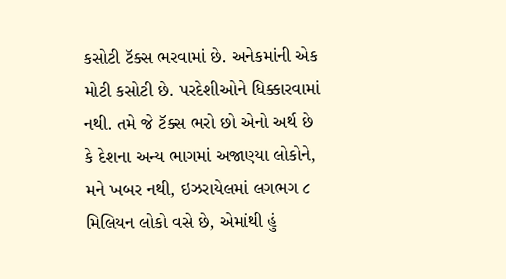કસોટી ટૅક્સ ભરવામાં છે. અનેકમાંની એક મોટી કસોટી છે. પરદેશીઓને ધિક્કારવામાં નથી. તમે જે ટૅક્સ ભરો છો એનો અર્થ છે કે દેશના અન્ય ભાગમાં અજાણ્યા લોકોને, મને ખબર નથી, ઇઝરાયેલમાં લગભગ ૮ મિલિયન લોકો વસે છે, એમાંથી હું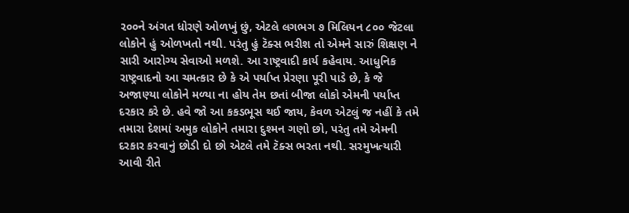૨૦૦ને અંગત ધોરણે ઓળખું છું, એટલે લગભગ ૭ મિલિયન ૮૦૦ જેટલા લોકોને હું ઓળખતો નથી. પરંતુ હું ટૅક્સ ભરીશ તો એમને સારું શિક્ષણ ને સારી આરોગ્ય સેવાઓ મળશે. આ રાષ્ટ્રવાદી કાર્ય કહેવાય. આધુનિક રાષ્ટ્રવાદનો આ ચમત્કાર છે કે એ પર્યાપ્ત પ્રેરણા પૂરી પાડે છે, કે જે અજાણ્યા લોકોને મળ્યા ના હોય તેમ છતાં બીજા લોકો એમની પર્યાપ્ત દરકાર કરે છે. હવે જો આ કકડભૂસ થઈ જાય, કેવળ એટલું જ નહીં કે તમે તમારા દેશમાં અમુક લોકોને તમારા દુશ્મન ગણો છો, પરંતુ તમે એમની દરકાર કરવાનું છોડી દો છો એટલે તમે ટૅક્સ ભરતા નથી. સરમુખત્યારી આવી રીતે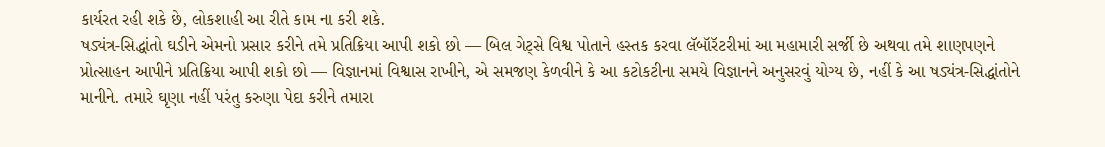કાર્યરત રહી શકે છે, લોકશાહી આ રીતે કામ ના કરી શકે.
ષડ્યંત્ર-સિદ્ધાંતો ઘડીને એમનો પ્રસાર કરીને તમે પ્રતિક્રિયા આપી શકો છો — બિલ ગેટ્સે વિશ્વ પોતાને હસ્તક કરવા લૅબૉરૅટરીમાં આ મહામારી સર્જી છે અથવા તમે શાણપણને પ્રોત્સાહન આપીને પ્રતિક્રિયા આપી શકો છો — વિજ્ઞાનમાં વિશ્વાસ રાખીને, એ સમજણ કેળવીને કે આ કટોકટીના સમયે વિજ્ઞાનને અનુસરવું યોગ્ય છે, નહીં કે આ ષડ્યંત્ર-સિદ્ધાંતોને માનીને. તમારે ઘૃણા નહીં પરંતુ કરુણા પેદા કરીને તમારા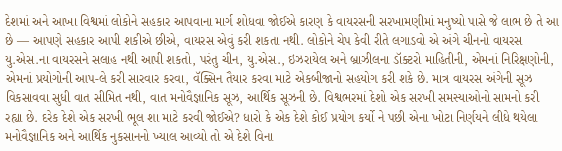દેશમાં અને આખા વિશ્વમાં લોકોને સહકાર આપવાના માર્ગ શોધવા જોઈએ કારણ કે વાયરસની સરખામણીમાં મનુષ્યો પાસે જે લાભ છે તે આ છે — આપણે સહકાર આપી શકીએ છીએ, વાયરસ એવું કરી શકતા નથી. લોકોને ચેપ કેવી રીતે લગાડવો એ અંગે ચીનનો વાયરસ યુ.એસ.ના વાયરસને સલાહ નથી આપી શકતો, પરંતુ ચીન, યુ.એસ., ઇઝરાયેલ અને બ્રાઝીલના ડૉક્ટરો માહિતીની, એમનાં નિરિક્ષણોની, એમનાં પ્રયોગોની આપ-લે કરી સારવાર કરવા, વૅક્સિન તૈયાર કરવા માટે એકબીજાનો સહયોગ કરી શકે છે. માત્ર વાયરસ અંગેની સૂઝ વિકસાવવા સુધી વાત સીમિત નથી, વાત મનોવૈજ્ઞાનિક સૂઝ, આર્થિક સૂઝની છે. વિશ્વભરમાં દેશો એક સરખી સમસ્યાઓનો સામનો કરી રહ્યા છે. દરેક દેશે એક સરખી ભૂલ શા માટે કરવી જોઈએ? ધારો કે એક દેશે કોઈ પ્રયોગ કર્યો ને પછી એના ખોટા નિર્ણયને લીધે થયેલા મનોવૈજ્ઞાનિક અને આર્થિક નુકસાનનો ખ્યાલ આવ્યો તો એ દેશે વિના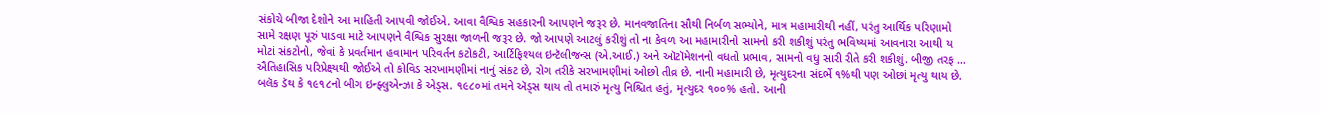સંકોચે બીજા દેશોને આ માહિતી આપવી જોઈએ. આવા વૈશ્વિક સહકારની આપણને જરૂર છે. માનવજાતિના સૌથી નિર્બળ સભ્યોને, માત્ર મહામારીથી નહીં, પરંતુ આર્થિક પરિણામો સામે રક્ષણ પૂરું પાડવા માટે આપણને વૈશ્વિક સુરક્ષા જાળની જરૂર છે. જો આપણે આટલું કરીશું તો ના કેવળ આ મહામારીનો સામનો કરી શકીશું પરંતુ ભવિષ્યમાં આવનારા આથી ય મોટાં સંકટોનો, જેવાં કે પ્રવર્તમાન હવામાન પરિવર્તન કટોકટી, આર્ટિફિશ્યલ ઇન્ટૅલીજન્સ (એ.આઈ.) અને ઑટૉમેશનનો વધતો પ્રભાવ, સામનો વધુ સારી રીતે કરી શકીશું. બીજી તરફ … ઐતિહાસિક પરિપ્રેક્ષ્યથી જોઈએ તો કોવિડ સરખામણીમાં નાનું સંકટ છે, રોગ તરીકે સરખામણીમાં ઓછો તીવ્ર છે. નાની મહામારી છે, મૃત્યુદરના સંદર્ભે ૧%થી પણ ઓછાં મૃત્યુ થાય છે. બલૅક ડૅથ કે ૧૯૧૮નો બીગ ઇન્ફ્લુએન્ઝા કે એડ્સ. ૧૯૮૦માં તમને ઍડ્સ થાય તો તમારું મૃત્યુ નિશ્ચિત હતું, મૃત્યુદર ૧૦૦% હતો. આની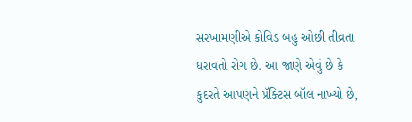સરખામણીએ કોવિડ બહુ ઓછી તીવ્રતા ધરાવતો રોગ છે. આ જાણે એવું છે કે કુદરતે આપણને પ્રૅક્ટિસ બૉલ નાખ્યો છે,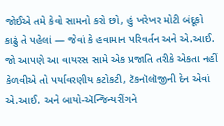જોઈએ તમે કેવો સામનો કરો છો, હું ખરેખર મોટી બંદૂકો કાઢું તે પહેલાં — જેવાં કે હવામાન પરિવર્તન અને એ.આઈ. જો આપણે આ વાયરસ સામે એક પ્રજાતિ તરીકે એકતા નહીં કેળવીએ તો પર્યાવરણીય કટોકટી, ટૅકનૉલૉજીની દેન એવાં એ.આઈ. અને બાયો-ઍન્જિન્યરીંગને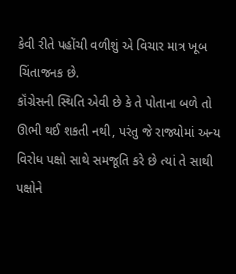કેવી રીતે પહોંચી વળીશું એ વિચાર માત્ર ખૂબ ચિંતાજનક છે.
કૉંગ્રેસની સ્થિતિ એવી છે કે તે પોતાના બળે તો ઊભી થઈ શકતી નથી, પરંતુ જે રાજ્યોમાં અન્ય વિરોધ પક્ષો સાથે સમજૂતિ કરે છે ત્યાં તે સાથી પક્ષોને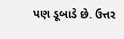પણ ડૂબાડે છે. ઉત્તર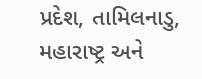પ્રદેશ, તામિલનાડુ, મહારાષ્ટ્ર અને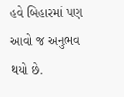હવે બિહારમાં પણ આવો જ અનુભવ થયો છે.